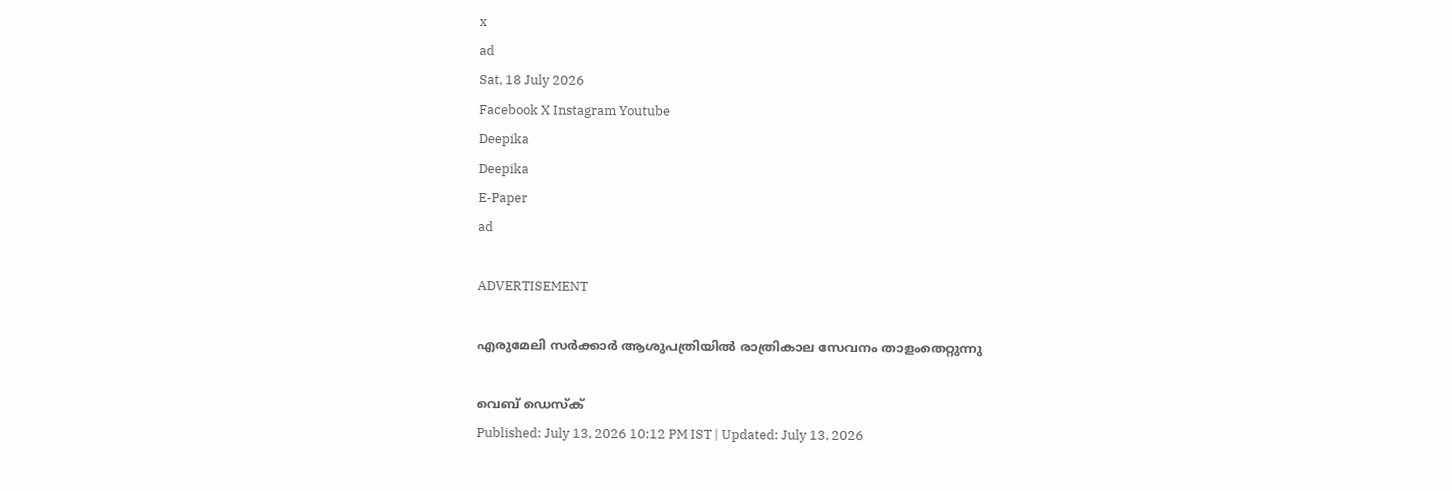x
ad
Sat, 18 July 2026
Facebook X Instagram Youtube
Deepika
Deepika
E-Paper
ad

ADVERTISEMENT

എരുമേലി സർക്കാർ ആശുപത്രിയിൽ രാത്രികാല സേവനം താളംതെറ്റുന്നു

വെബ് ഡെസ്ക്
Published: July 13, 2026 10:12 PM IST | Updated: July 13, 2026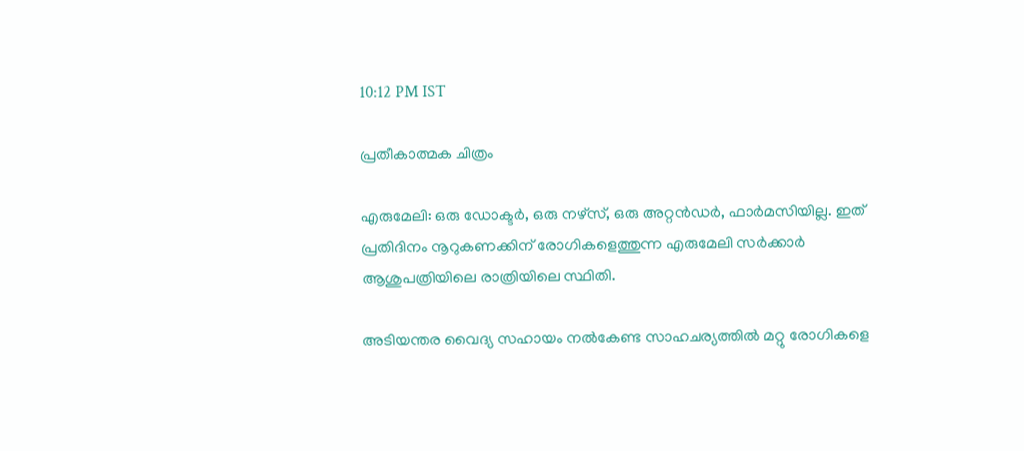10:12 PM IST

പ്രതീകാത്മക ചിത്രം

എരുമേലി: ഒരു ഡോക്ടർ, ഒരു നഴ്‌സ്‌, ഒരു അറ്റൻഡർ, ഫാർമസിയില്ല. ഇത് പ്രതിദിനം നൂറുകണക്കിന് രോഗികളെത്തുന്ന എരുമേലി സർക്കാർ ആശുപത്രിയിലെ രാത്രിയിലെ സ്ഥിതി.

അടിയന്തര വൈദ്യ സഹായം നൽകേണ്ട സാഹചര്യത്തിൽ മറ്റു രോഗികളെ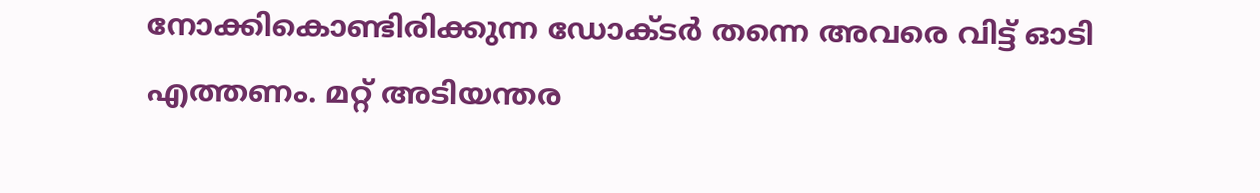നോക്കികൊണ്ടിരിക്കുന്ന ഡോക്ടർ തന്നെ അവരെ വിട്ട് ഓടി എത്തണം. മറ്റ് അടിയന്തര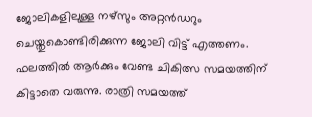ജോലികളിലുള്ള നഴ്സും അറ്റൻഡറും ചെയ്തുകൊണ്ടിരിക്കുന്ന ജോലി വിട്ട് എത്തണം. ഫലത്തിൽ ആർക്കും വേണ്ട ചികിത്സ സമയത്തിന് കിട്ടാതെ വരുന്നു. രാത്രി സമയത്ത്‌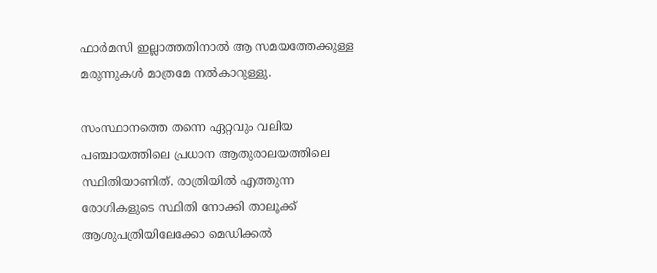ഫാർമസി ഇല്ലാത്തതിനാൽ ആ സമയത്തേക്കുള്ള മരുന്നുകൾ മാത്രമേ നൽകാറുള്ളു.

സംസ്ഥാനത്തെ തന്നെ ഏറ്റവും വലിയ പഞ്ചായത്തിലെ പ്രധാന ആതുരാലയത്തിലെ സ്ഥിതിയാണിത്. രാത്രിയിൽ എത്തുന്ന രോഗികളുടെ സ്ഥിതി നോക്കി താലൂക്ക് ആശുപത്രിയിലേക്കോ മെഡിക്കൽ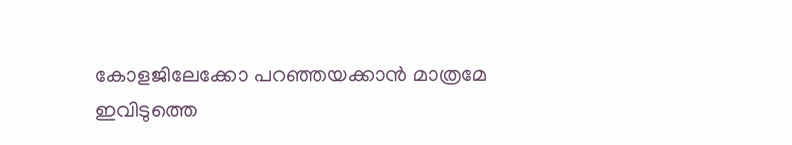കോളജിലേക്കോ പറഞ്ഞയക്കാൻ മാത്രമേ ഇവിടുത്തെ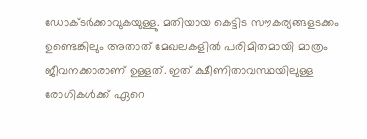ഡോക്ടർക്കാവുകയുള്ളു. മതിയായ കെട്ടിട സൗകര്യങ്ങളടക്കം ഉണ്ടെങ്കിലും അതാത് മേഖലകളിൽ പരിമിതമായി മാത്രം ജീവനക്കാരാണ് ഉള്ളത്. ഇത് ക്ഷീണിതാവസ്ഥയിലുള്ള രോഗികൾക്ക് ഏറെ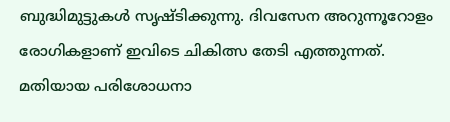ബുദ്ധിമുട്ടുകൾ സൃഷ്ടിക്കുന്നു. ദിവസേന അറുന്നൂറോളം രോഗികളാണ് ഇവിടെ ചികിത്സ തേടി എത്തുന്നത്.
മതിയായ പരിശോധനാ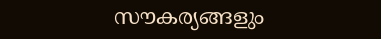സൗകര്യങ്ങളും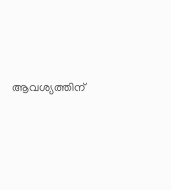ആവശ്യത്തിന്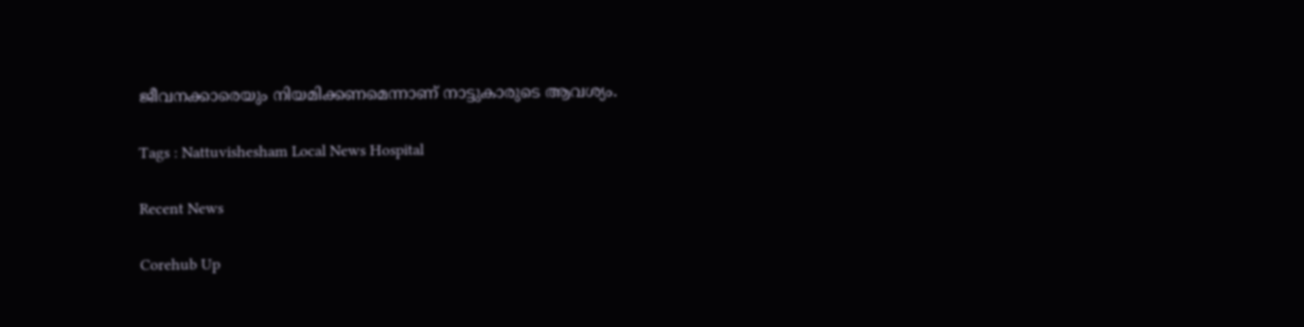ജീവനക്കാരെയും നിയമിക്കണമെന്നാണ് നാട്ടുകാരുടെ ആവശ്യം.

Tags : Nattuvishesham Local News Hospital

Recent News

Corehub Up